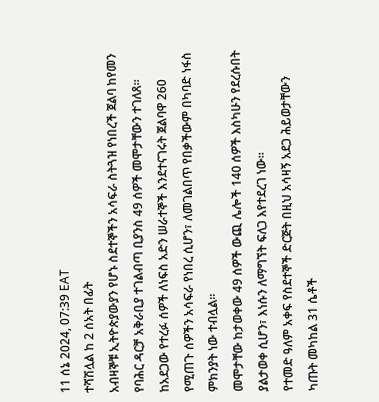11 ሰኔ 2024, 07:39 EAT
ተሻሽሏል ከ 2 ሰአት በፊት
አብዛኞቹ ኢትዮጵያውያን የሆኑ ስደተኞችን አሳፍራ ስትጓዝ የነበረች ጀልባ ከየመን የባሕር ዳርቻ አቅራቢያ ተገልብጣ ቢያንስ 49 ሰዎች መሞታቸውን ተገለጸ።
ከአደጋው የተረፉ ሰዎች ለነፍስ አድን ሠራተኞች እንደተናገሩት ጀልባዋ 260 የሚጠጉ ሰዎችን አሳፍራ የነበረ ሲሆን፣ ለመገልበጥ የበቃችውም በካባድ ነፋስ ምክንያት ነው ተብሏል።
መሞታቸው ከታወቀው 49 ሰዎች ውጪ ሌሎች 140 ሰዎች እስካሁን የደረሱበት ያልታወቀ ሲሆን፣ እነሱን ለማግኘት ፍለጋ እየተደረገ ነው።
የተመድ ዓለም አቀፍ የስደተኞች ድርጅት በዚህ አሳዛኝ አደጋ ሕይወታቸውን ካጡት መካከል 31 ሴቶች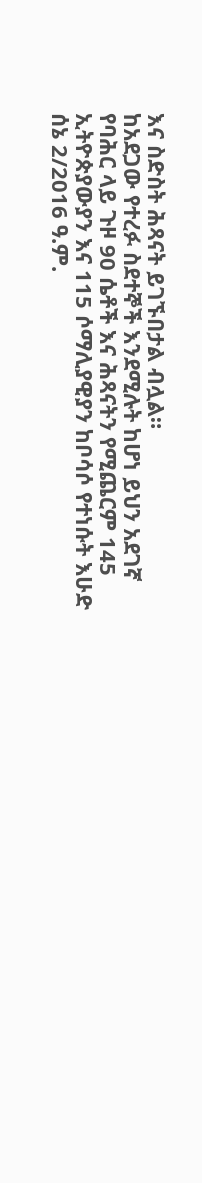እና ስድስት ሕጻናት ይገኙበታል ብሏል።
ከአደጋው የተረፉ ስደተኞች እንደሚሉት ከሆነ ይህን አደገኛ የባሕር ላይ ጉዞ 90 ሴቶች እና ሕጻናትን የሚጨርም 145 ኢትዮጵያውያን እና 115 ሶማሊያዊያን ከቦሳሶ የተነሱት እሁድ ሰኔ 2/2016 ዓ.ም.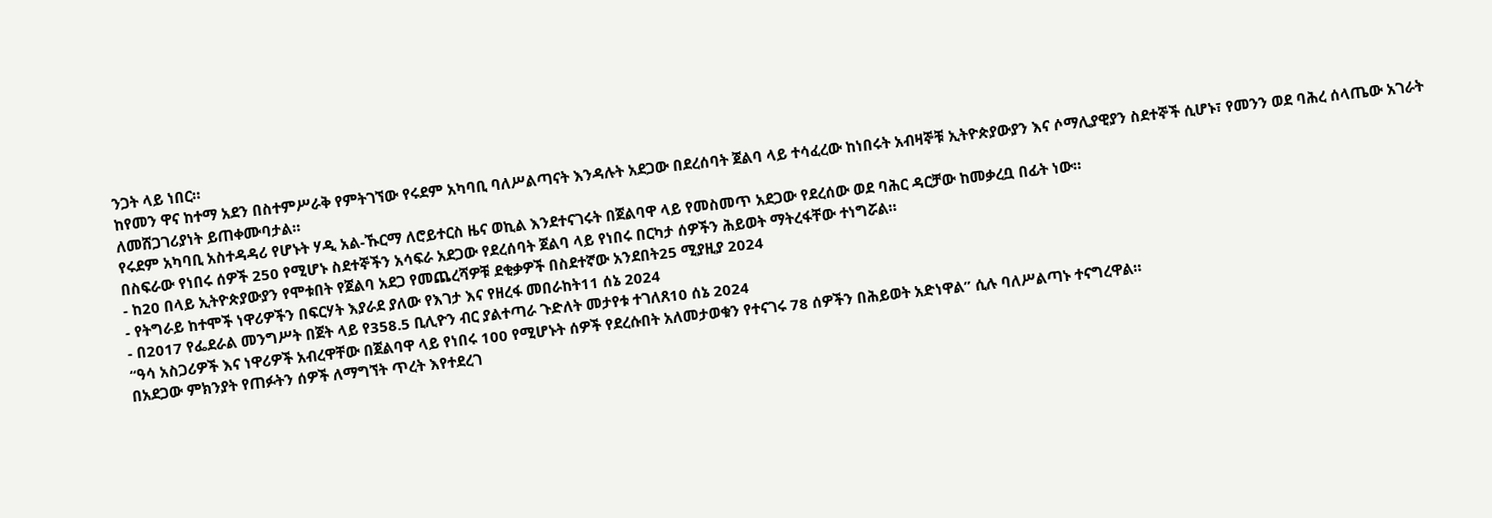ንጋት ላይ ነበር።
ከየመን ዋና ከተማ አደን በስተምሥራቅ የምትገኘው የሩደም አካባቢ ባለሥልጣናት እንዳሉት አደጋው በደረሰባት ጀልባ ላይ ተሳፈረው ከነበሩት አብዛኞቹ ኢትዮጵያውያን እና ሶማሊያዊያን ስደተኞች ሲሆኑ፣ የመንን ወደ ባሕረ ሰላጤው አገራት ለመሸጋገሪያነት ይጠቀሙባታል።
የሩደም አካባቢ አስተዳዳሪ የሆኑት ሃዲ አል-ኹርማ ለሮይተርስ ዜና ወኪል እንደተናገሩት በጀልባዋ ላይ የመስመጥ አደጋው የደረሰው ወደ ባሕር ዳርቻው ከመቃረቧ በፊት ነው።
በስፍራው የነበሩ ሰዎች 250 የሚሆኑ ስደተኞችን አሳፍራ አደጋው የደረሰባት ጀልባ ላይ የነበሩ በርካታ ሰዎችን ሕይወት ማትረፋቸው ተነግሯል።
- ከ20 በላይ ኢትዮጵያውያን የሞቱበት የጀልባ አደጋ የመጨረሻዎቹ ደቂቃዎች በስደተኛው አንደበት25 ሚያዚያ 2024
- የትግራይ ከተሞች ነዋሪዎችን በፍርሃት እያራደ ያለው የእገታ እና የዘረፋ መበራከት11 ሰኔ 2024
- በ2017 የፌደራል መንግሥት በጀት ላይ የ358.5 ቢሊዮን ብር ያልተጣራ ጉድለት መታየቱ ተገለጸ10 ሰኔ 2024
“ዓሳ አስጋሪዎች እና ነዋሪዎች አብረዋቸው በጀልባዋ ላይ የነበሩ 100 የሚሆኑት ሰዎች የደረሱበት አለመታወቁን የተናገሩ 78 ሰዎችን በሕይወት አድነዋል” ሲሉ ባለሥልጣኑ ተናግረዋል።
በአደጋው ምክንያት የጠፉትን ሰዎች ለማግኘት ጥረት እየተደረገ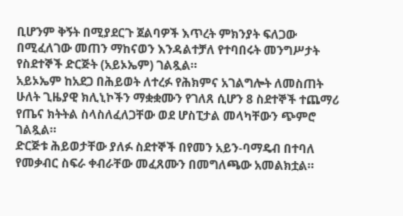ቢሆንም ቅኝት በሚያደርጉ ጀልባዎች እጥረት ምክንያት ፍለጋው በሚፈለገው መጠን ማከናወን እንዳልተቻለ የተባበሩት መንግሥታት የስደተኞች ድርጅት (አይኦኤም) ገልጿል።
አይኦኤም ከአደጋ በሕይወት ለተረፉ የሕክምና አገልግሎት ለመስጠት ሁለት ጊዜያዊ ክሊኒኮችን ማቋቋሙን የገለጸ ሲሆን 8 ስደተኞች ተጨማሪ የጤና ክትትል ስላስለፈለጋቸው ወደ ሆስፒታል መላካቸውን ጭምሮ ገልጿል።
ድርጅቱ ሕይወታቸው ያለፉ ስደተኞች በየመን አይን-ባማዴብ በተባለ የመቃብር ስፍራ ቀብራቸው መፈጸሙን በመግለጫው አመልክቷል።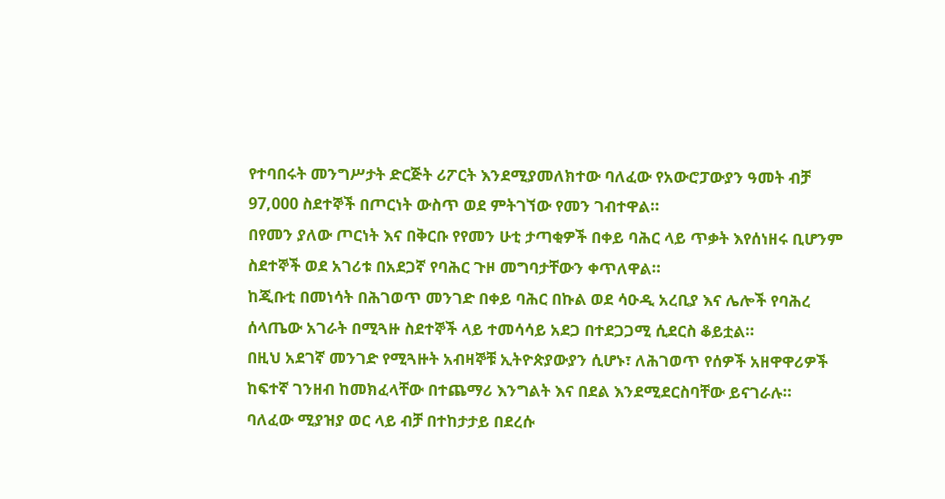የተባበሩት መንግሥታት ድርጅት ሪፖርት እንደሚያመለክተው ባለፈው የአውሮፓውያን ዓመት ብቻ 97,000 ስደተኞች በጦርነት ውስጥ ወደ ምትገኘው የመን ገብተዋል።
በየመን ያለው ጦርነት እና በቅርቡ የየመን ሁቲ ታጣቂዎች በቀይ ባሕር ላይ ጥቃት እየሰነዘሩ ቢሆንም ስደተኞች ወደ አገሪቱ በአደጋኛ የባሕር ጉዞ መግባታቸውን ቀጥለዋል።
ከጂቡቲ በመነሳት በሕገወጥ መንገድ በቀይ ባሕር በኩል ወደ ሳዑዲ አረቢያ እና ሌሎች የባሕረ ሰላጤው አገራት በሚጓዙ ስደተኞች ላይ ተመሳሳይ አደጋ በተደጋጋሚ ሲደርስ ቆይቷል።
በዚህ አደገኛ መንገድ የሚጓዙት አብዛኞቹ ኢትዮጵያውያን ሲሆኑ፣ ለሕገወጥ የሰዎች አዘዋዋሪዎች ከፍተኛ ገንዘብ ከመክፈላቸው በተጨማሪ እንግልት እና በደል እንደሚደርስባቸው ይናገራሉ።
ባለፈው ሚያዝያ ወር ላይ ብቻ በተከታታይ በደረሱ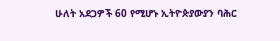ሁለት አደጋዎች 60 የሚሆኑ ኢትዮጵያውያን ባሕር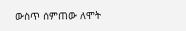ውስጥ ሰምጠው ለሞት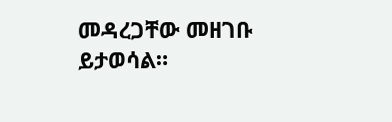መዳረጋቸው መዘገቡ ይታወሳል።